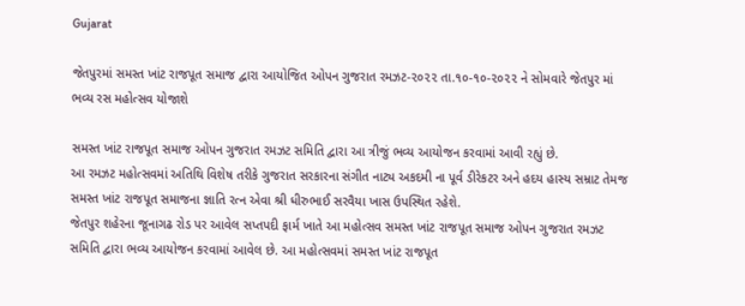Gujarat

જેતપુરમાં સમસ્ત ખાંટ રાજપૂત સમાજ દ્વારા આયોજિત ઓપન ગુજરાત રમઝટ-૨૦૨૨ તા.૧૦-૧૦-૨૦૨૨ ને સોમવારે જેતપુર માં ભવ્ય રસ મહોત્સવ યોજાશે

સમસ્ત ખાંટ રાજપૂત સમાજ ઓપન ગુજરાત રમઝટ સમિતિ દ્વારા આ ત્રીજું ભવ્ય આયોજન કરવામાં આવી રહ્યું છે.
આ રમઝટ મહોત્સવમાં અતિથિ વિશેષ તરીકે ગુજરાત સરકારના સંગીત નાટ્ય અકદમી ના પૂર્વ ડીરેકટર અને હદય હાસ્ય સમ્રાટ તેમજ સમસ્ત ખાંટ રાજપૂત સમાજના જ્ઞાતિ રત્ન એવા શ્રી ધીરુભાઈ સરવૈયા ખાસ ઉપસ્થિત રહેશે.
જેતપુર શહેરના જૂનાગઢ રોડ પર આવેલ સપ્તપદી ફાર્મ ખાતે આ મહોત્સવ સમસ્ત ખાંટ રાજપૂત સમાજ ઓપન ગુજરાત રમઝટ સમિતિ દ્વારા ભવ્ય આયોજન કરવામાં આવેલ છે. આ મહોત્સવમાં સમસ્ત ખાંટ રાજપૂત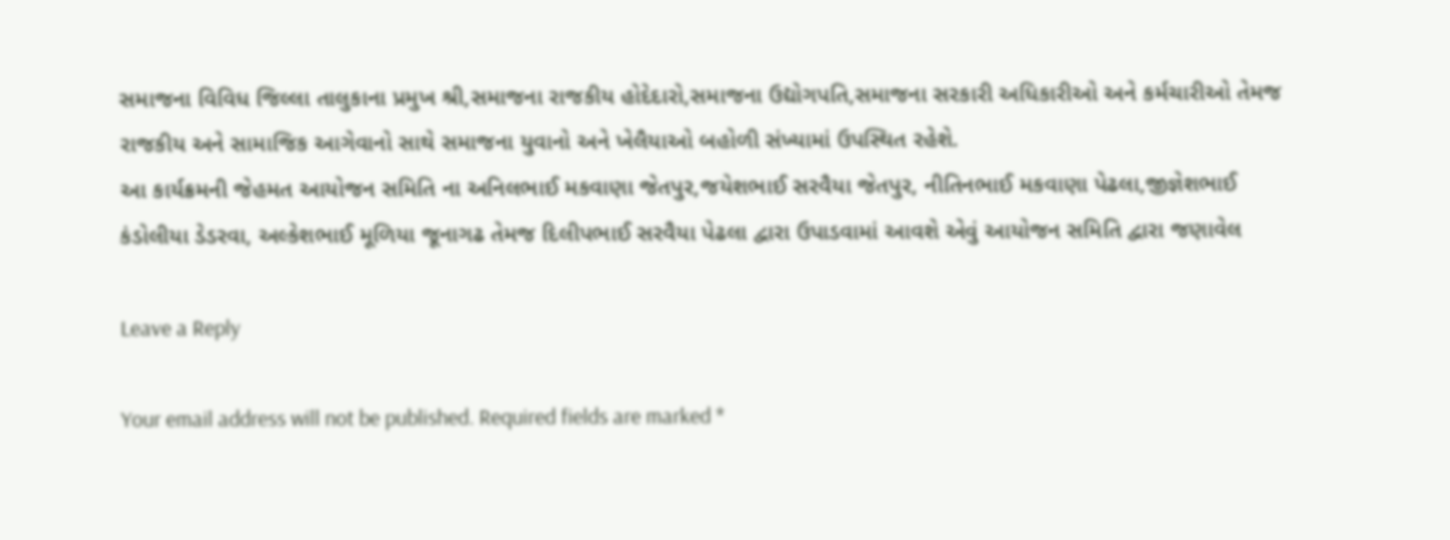સમાજના વિવિધ જિલ્લા તાલુકાના પ્રમુખ શ્રી,સમાજના રાજકીય હોદેદારો,સમાજના ઉદ્યોગપતિ,સમાજના સરકારી અધિકારીઓ અને કર્મચારીઓ તેમજ રાજકીય અને સામાજિક આગેવાનો સાથે સમાજના યુવાનો અને ખેલૈયાઓ બહોળી સંખ્યામાં ઉપસ્થિત રહેશે.
આ કાર્યક્રમની જેહમત આયોજન સમિતિ ના અનિલભાઈ મકવાણા જેતપુર,જયેશભાઈ સરવૈયા જેતપુર, નીતિનભાઈ મકવાણા પેઢલા,જીજ્ઞેશભાઈ કંડોલીયા ડેડરવા, અલ્કેશભાઈ મૂળિયા જૂનાગઢ તેમજ દિલીપભાઈ સરવૈયા પેઢલા દ્વારા ઉપાડવામાં આવશે એવું આયોજન સમિતિ દ્વારા જણાવેલ

Leave a Reply

Your email address will not be published. Required fields are marked *